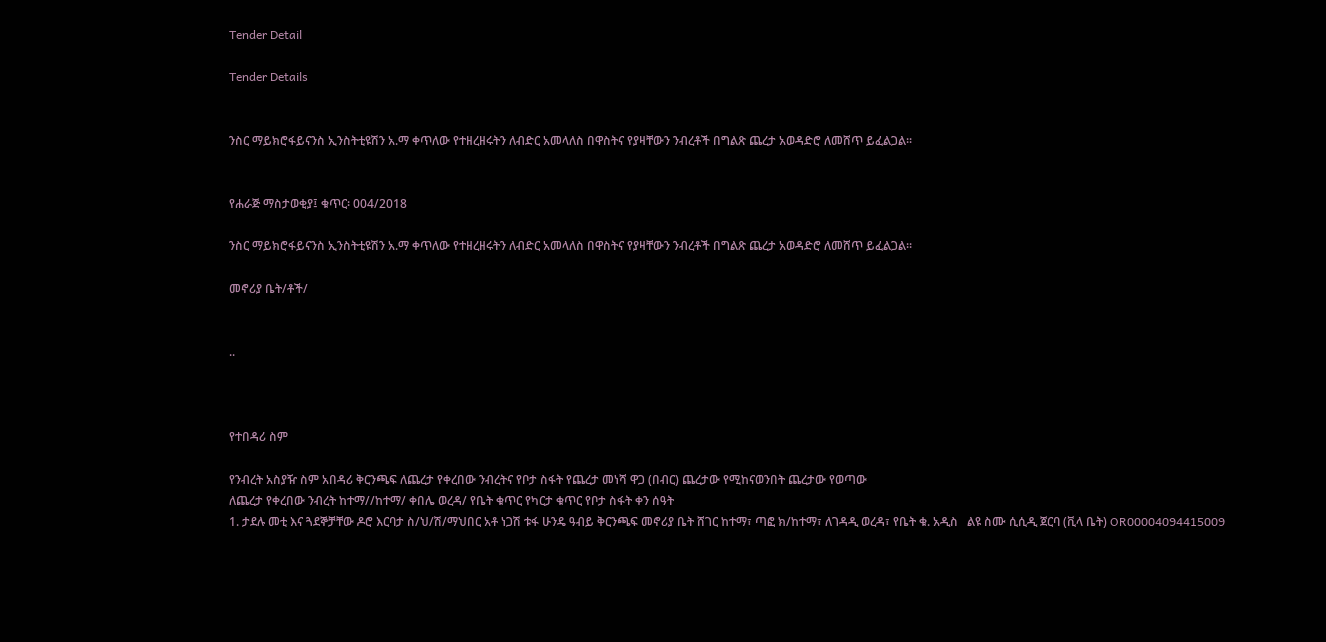Tender Detail

Tender Details


ንስር ማይክሮፋይናንስ ኢንስትቲዩሽን አ.ማ ቀጥለው የተዘረዘሩትን ለብድር አመላለስ በዋስትና የያዛቸውን ንብረቶች በግልጽ ጨረታ አወዳድሮ ለመሸጥ ይፈልጋል፡፡


የሐራጅ ማስታወቂያ፤ ቁጥር፡ 004/2018

ንስር ማይክሮፋይናንስ ኢንስትቲዩሽን አ.ማ ቀጥለው የተዘረዘሩትን ለብድር አመላለስ በዋስትና የያዛቸውን ንብረቶች በግልጽ ጨረታ አወዳድሮ ለመሸጥ ይፈልጋል፡፡

መኖሪያ ቤት/ቶች/


..



የተበዳሪ ስም

የንብረት አስያዥ ስም አበዳሪ ቅርንጫፍ ለጨረታ የቀረበው ንብረትና የቦታ ስፋት የጨረታ መነሻ ዋጋ (በብር) ጨረታው የሚከናወንበት ጨረታው የወጣው
ለጨረታ የቀረበው ንብረት ከተማ//ከተማ/ ቀበሌ ወረዳ/ የቤት ቁጥር የካርታ ቁጥር የቦታ ስፋት ቀን ሰዓት
1. ታደሉ መቲ እና ጓደኞቻቸው ዶሮ እርባታ ስ/ህ/ሽ/ማህበር አቶ ነጋሽ ቱፋ ሁንዴ ዓብይ ቅርንጫፍ መኖሪያ ቤት ሸገር ከተማ፣ ጣፎ ክ/ከተማ፣ ለገዳዲ ወረዳ፣ የቤት ቁ. አዲስ   ልዩ ስሙ ሲሲዲ ጀርባ (ቪላ ቤት) OR00004094415009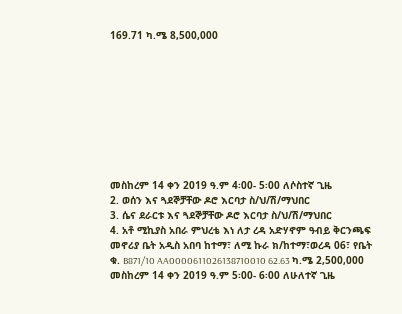169.71 ካ.ሜ 8,500,000









መስከረም 14 ቀን 2019 ዓ.ም 4፡00- 5፡00 ለሶስተኛ ጊዜ
2. ወሰን እና ጓደኞቻቸው ዶሮ እርባታ ስ/ህ/ሽ/ማህበር
3. ሴና ደራርቱ እና ጓደኞቻቸው ዶሮ እርባታ ስ/ህ/ሽ/ማህበር
4. አቶ ሚኪያስ አበራ ምህረቴ እነ ለታ ረዳ አድሃኖም ዓብይ ቅርንጫፍ መኖሪያ ቤት አዲስ አበባ ከተማ፣ ለሚ ኩራ ክ/ከተማ፣ወረዳ 06፣ የቤት ቁ. B871/10 AA0000611026138710010 62.63 ካ.ሜ 2,500,000 መስከረም 14 ቀን 2019 ዓ.ም 5፡00- 6፡00 ለሁለተኛ ጊዜ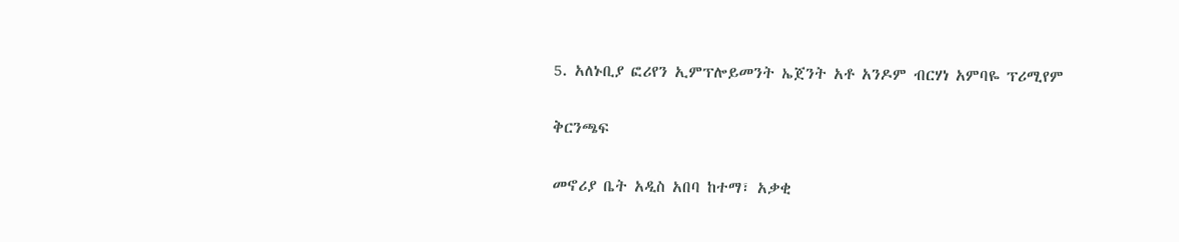5. አለኑቢያ ፎሪየን ኢምፕሎይመንት ኤጀንት አቶ አንዶም ብርሃነ አምባዬ ፕሪሚየም

ቅርንጫፍ

መኖሪያ ቤት አዲስ አበባ ከተማ፣ አቃቂ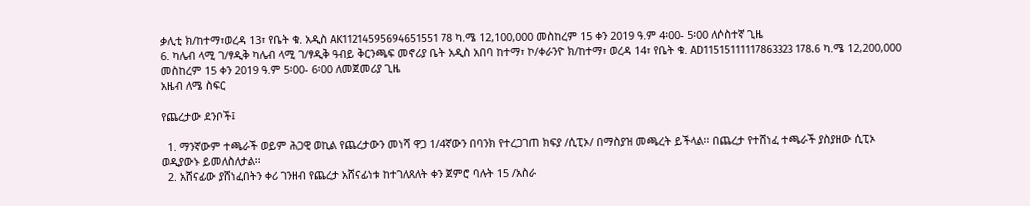ቃሊቲ ክ/ከተማ፣ወረዳ 13፣ የቤት ቁ. አዲስ AK11214595694651551 78 ካ.ሜ 12,100,000 መስከረም 15 ቀን 2019 ዓ.ም 4፡00- 5፡00 ለሶስተኛ ጊዜ
6. ካሌብ ላሚ ገ/ፃዲቅ ካሌብ ላሚ ገ/ፃዲቅ ዓብይ ቅርንጫፍ መኖሪያ ቤት አዲስ አበባ ከተማ፣ ኮ/ቀራንዮ ክ/ከተማ፣ ወረዳ 14፣ የቤት ቁ. AD11515111117863323 178.6 ካ.ሜ 12,200,000 መስከረም 15 ቀን 2019 ዓ.ም 5፡00- 6፡00 ለመጀመሪያ ጊዜ
አዜብ ለሜ ስፍር

የጨረታው ደንቦች፤

  1. ማንኛውም ተጫራች ወይም ሕጋዊ ወኪል የጨረታውን መነሻ ዋጋ 1/4ኛውን በባንክ የተረጋገጠ ክፍያ /ሲፒኦ/ በማስያዝ መጫረት ይችላል፡፡ በጨረታ የተሸነፈ ተጫራች ያስያዘው ሲፒኦ ወዲያውኑ ይመለስለታል፡፡
  2. አሸናፊው ያሸነፈበትን ቀሪ ገንዘብ የጨረታ አሸናፊነቱ ከተገለጸለት ቀን ጀምሮ ባሉት 15 /አስራ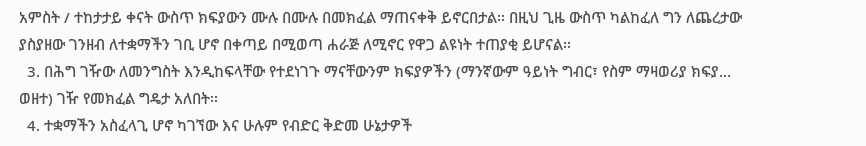አምስት / ተከታታይ ቀናት ውስጥ ክፍያውን ሙሉ በሙሉ በመክፈል ማጠናቀቅ ይኖርበታል፡፡ በዚህ ጊዜ ውስጥ ካልከፈለ ግን ለጨረታው ያስያዘው ገንዘብ ለተቋማችን ገቢ ሆኖ በቀጣይ በሚወጣ ሐራጅ ለሚኖር የዋጋ ልዩነት ተጠያቂ ይሆናል፡፡
  3. በሕግ ገዥው ለመንግስት እንዲከፍላቸው የተደነገጉ ማናቸውንም ክፍያዎችን (ማንኛውም ዓይነት ግብር፣ የስም ማዛወሪያ ክፍያ… ወዘተ) ገዥ የመክፈል ግዴታ አለበት፡፡
  4. ተቋማችን አስፈላጊ ሆኖ ካገኘው እና ሁሉም የብድር ቅድመ ሁኔታዎች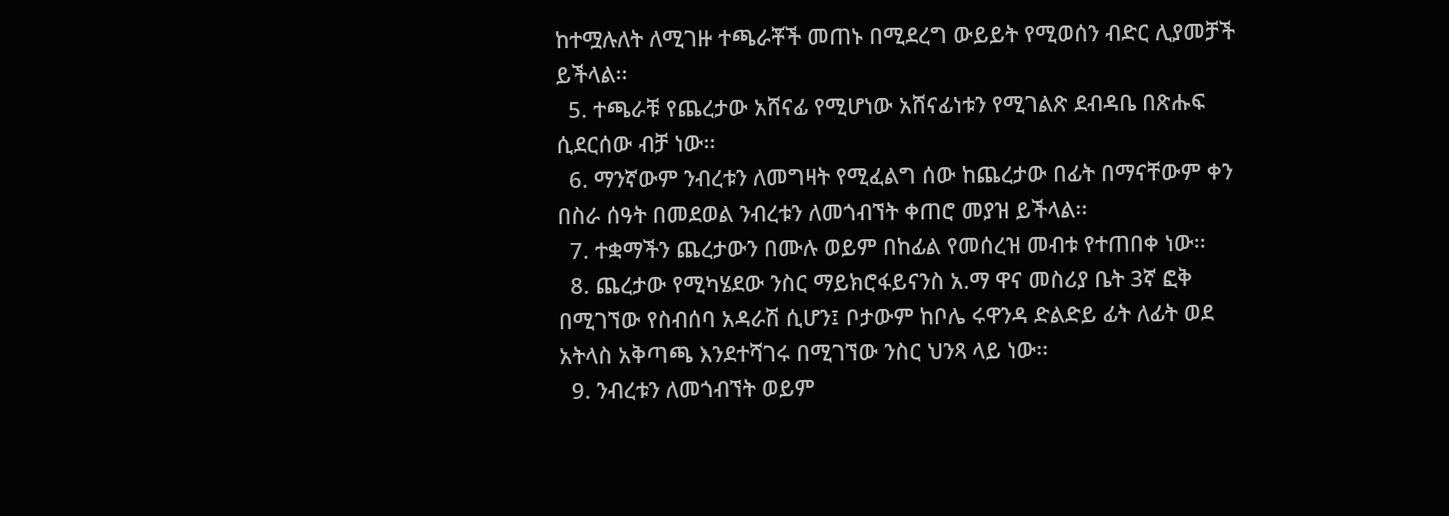ከተሟሉለት ለሚገዙ ተጫራቾች መጠኑ በሚደረግ ውይይት የሚወሰን ብድር ሊያመቻች ይችላል፡፡
  5. ተጫራቹ የጨረታው አሸናፊ የሚሆነው አሸናፊነቱን የሚገልጽ ደብዳቤ በጽሑፍ ሲደርሰው ብቻ ነው፡፡
  6. ማንኛውም ንብረቱን ለመግዛት የሚፈልግ ሰው ከጨረታው በፊት በማናቸውም ቀን በስራ ሰዓት በመደወል ንብረቱን ለመጎብኘት ቀጠሮ መያዝ ይችላል፡፡
  7. ተቋማችን ጨረታውን በሙሉ ወይም በከፊል የመሰረዝ መብቱ የተጠበቀ ነው፡፡
  8. ጨረታው የሚካሄደው ንስር ማይክሮፋይናንስ አ.ማ ዋና መስሪያ ቤት 3ኛ ፎቅ በሚገኘው የስብሰባ አዳራሽ ሲሆን፤ ቦታውም ከቦሌ ሩዋንዳ ድልድይ ፊት ለፊት ወደ አትላስ አቅጣጫ እንደተሻገሩ በሚገኘው ንስር ህንጻ ላይ ነው፡፡
  9. ንብረቱን ለመጎብኘት ወይም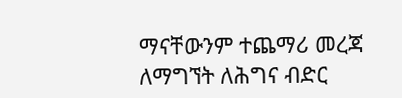ማናቸውንም ተጨማሪ መረጃ ለማግኘት ለሕግና ብድር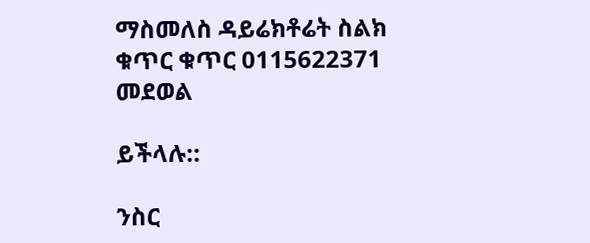ማስመለስ ዳይሬክቶሬት ስልክ ቁጥር ቁጥር 0115622371 መደወል

ይችላሉ::

ንስር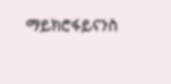ማይክሮፋይናንስ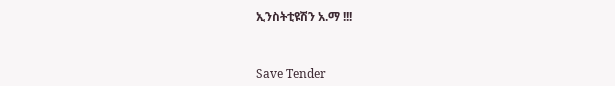ኢንስትቲዩሽን አ.ማ !!!



Save Tender